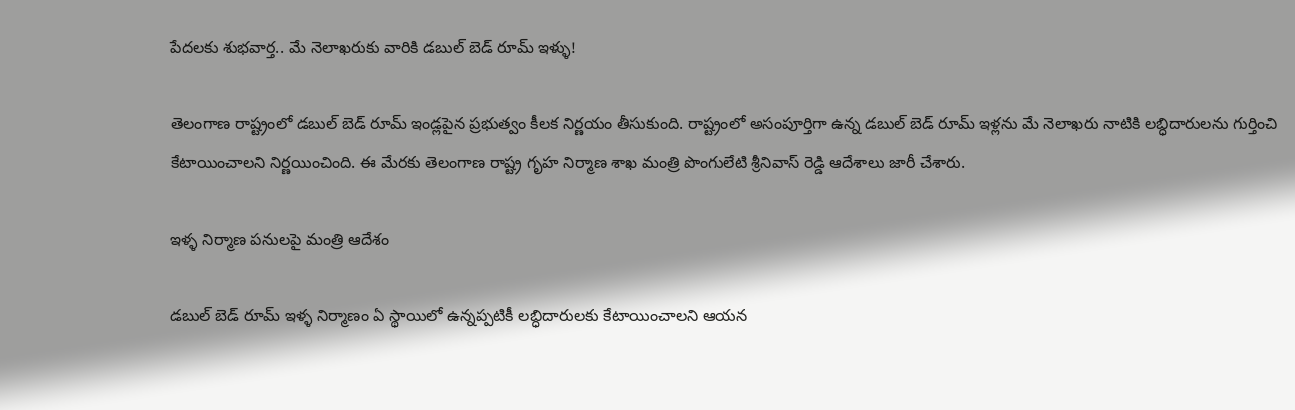పేదలకు శుభవార్త.. మే నెలాఖరుకు వారికి డబుల్ బెడ్ రూమ్ ఇళ్ళు!

తెలంగాణ రాష్ట్రంలో డబుల్ బెడ్ రూమ్ ఇండ్లపైన ప్రభుత్వం కీలక నిర్ణయం తీసుకుంది. రాష్ట్రంలో అసంపూర్తిగా ఉన్న డబుల్ బెడ్ రూమ్ ఇళ్లను మే నెలాఖరు నాటికి లబ్ధిదారులను గుర్తించి కేటాయించాలని నిర్ణయించింది. ఈ మేరకు తెలంగాణ రాష్ట్ర గృహ నిర్మాణ శాఖ మంత్రి పొంగులేటి శ్రీనివాస్ రెడ్డి ఆదేశాలు జారీ చేశారు.

ఇళ్ళ నిర్మాణ పనులపై మంత్రి ఆదేశం

డబుల్ బెడ్ రూమ్ ఇళ్ళ నిర్మాణం ఏ స్థాయిలో ఉన్నప్పటికీ లబ్ధిదారులకు కేటాయించాలని ఆయన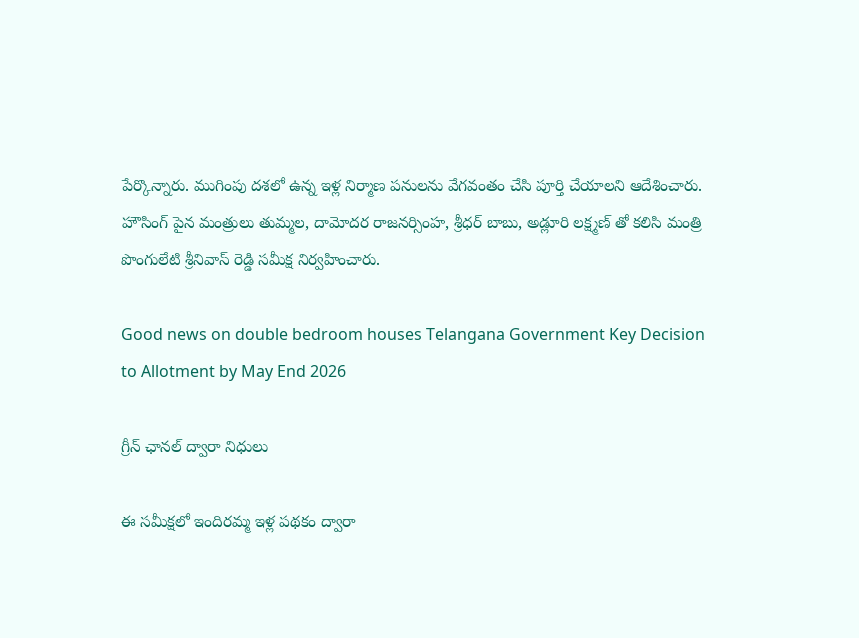పేర్కొన్నారు. ముగింపు దశలో ఉన్న ఇళ్ల నిర్మాణ పనులను వేగవంతం చేసి పూర్తి చేయాలని ఆదేశించారు. హౌసింగ్ పైన మంత్రులు తుమ్మల, దామోదర రాజనర్సింహ, శ్రీధర్ బాబు, అడ్లూరి లక్ష్మణ్ తో కలిసి మంత్రి పొంగులేటి శ్రీనివాస్ రెడ్డి సమీక్ష నిర్వహించారు.

Good news on double bedroom houses Telangana Government Key Decision to Allotment by May End 2026

గ్రీన్ ఛానల్ ద్వారా నిధులు

ఈ సమీక్షలో ఇందిరమ్మ ఇళ్ల పథకం ద్వారా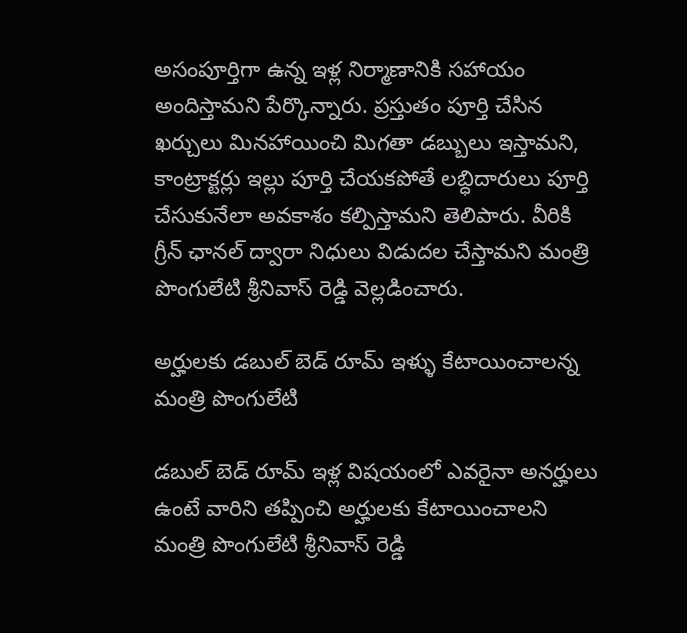అసంపూర్తిగా ఉన్న ఇళ్ల నిర్మాణానికి సహాయం అందిస్తామని పేర్కొన్నారు. ప్రస్తుతం పూర్తి చేసిన ఖర్చులు మినహాయించి మిగతా డబ్బులు ఇస్తామని, కాంట్రాక్టర్లు ఇల్లు పూర్తి చేయకపోతే లబ్ధిదారులు పూర్తి చేసుకునేలా అవకాశం కల్పిస్తామని తెలిపారు. వీరికి గ్రీన్ ఛానల్ ద్వారా నిధులు విడుదల చేస్తామని మంత్రి పొంగులేటి శ్రీనివాస్ రెడ్డి వెల్లడించారు.

అర్హులకు డబుల్ బెడ్ రూమ్ ఇళ్ళు కేటాయించాలన్న మంత్రి పొంగులేటి

డబుల్ బెడ్ రూమ్ ఇళ్ల విషయంలో ఎవరైనా అనర్హులు ఉంటే వారిని తప్పించి అర్హులకు కేటాయించాలని మంత్రి పొంగులేటి శ్రీనివాస్ రెడ్డి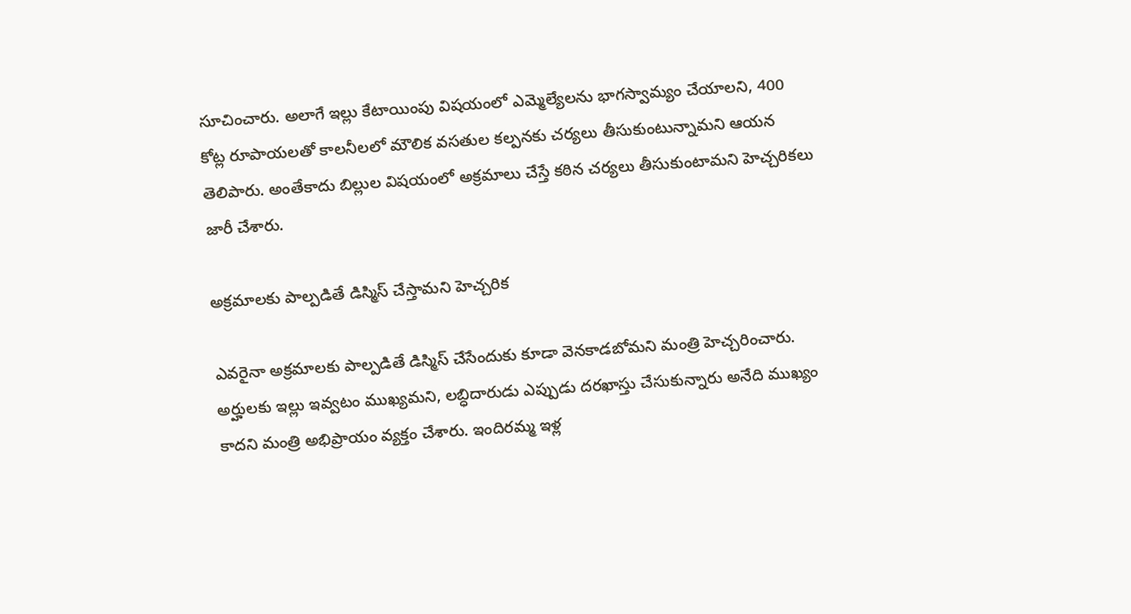సూచించారు. అలాగే ఇల్లు కేటాయింపు విషయంలో ఎమ్మెల్యేలను భాగస్వామ్యం చేయాలని, 400 కోట్ల రూపాయలతో కాలనీలలో మౌలిక వసతుల కల్పనకు చర్యలు తీసుకుంటున్నామని ఆయన తెలిపారు. అంతేకాదు బిల్లుల విషయంలో అక్రమాలు చేస్తే కఠిన చర్యలు తీసుకుంటామని హెచ్చరికలు జారీ చేశారు.

అక్రమాలకు పాల్పడితే డిస్మిస్ చేస్తామని హెచ్చరిక

ఎవరైనా అక్రమాలకు పాల్పడితే డిస్మిస్ చేసేందుకు కూడా వెనకాడబోమని మంత్రి హెచ్చరించారు. అర్హులకు ఇల్లు ఇవ్వటం ముఖ్యమని, లబ్ధిదారుడు ఎప్పుడు దరఖాస్తు చేసుకున్నారు అనేది ముఖ్యం కాదని మంత్రి అభిప్రాయం వ్యక్తం చేశారు. ఇందిరమ్మ ఇళ్ల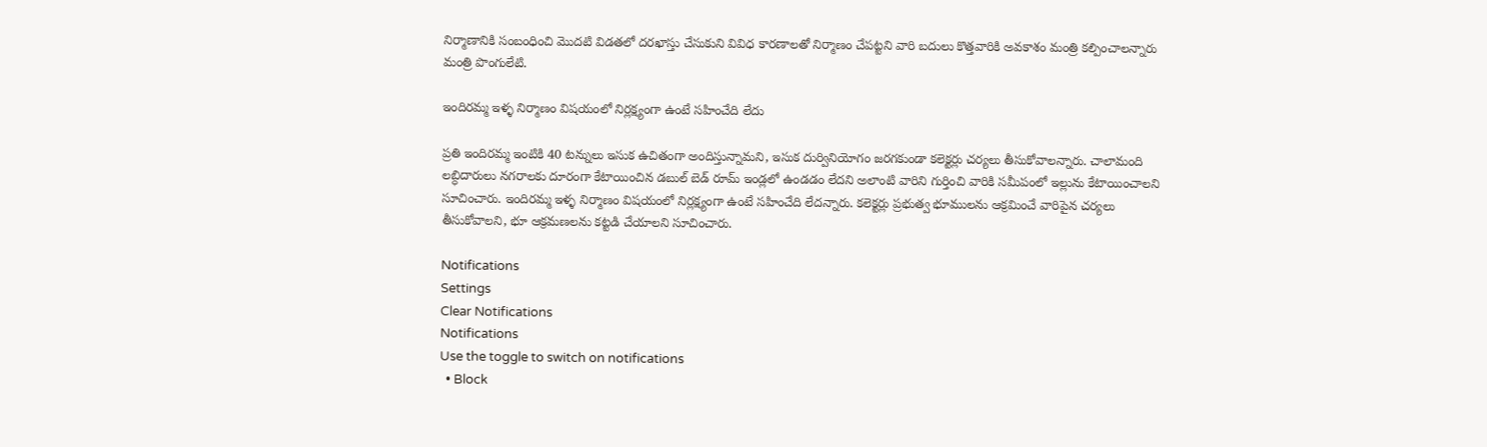నిర్మాణానికి సంబంధించి మొదటి విడతలో దరఖాస్తు చేసుకుని వివిధ కారణాలతో నిర్మాణం చేపట్టని వారి బదులు కొత్తవారికి అవకాశం మంత్రి కల్పించాలన్నారు మంత్రి పొంగులేటి.

ఇందిరమ్మ ఇళ్ళ నిర్మాణం విషయంలో నిర్లక్ష్యంగా ఉంటే సహించేది లేదు

ప్రతి ఇందిరమ్మ ఇంటికి 40 టన్నులు ఇసుక ఉచితంగా అందిస్తున్నామని, ఇసుక దుర్వినియోగం జరగకుండా కలెక్టర్లు చర్యలు తీసుకోవాలన్నారు. చాలామంది లబ్ధిదారులు నగరాలకు దూరంగా కేటాయించిన డబుల్ బెడ్ రూమ్ ఇండ్లలో ఉండడం లేదని అలాంటి వారిని గుర్తించి వారికి సమీపంలో ఇల్లును కేటాయించాలని సూచించారు. ఇందిరమ్మ ఇళ్ళ నిర్మాణం విషయంలో నిర్లక్ష్యంగా ఉంటే సహించేది లేదన్నారు. కలెక్టర్లు ప్రభుత్వ భూములను ఆక్రమించే వారిపైన చర్యలు తీసుకోవాలని, భూ ఆక్రమణలను కట్టడి చేయాలని సూచించారు.

Notifications
Settings
Clear Notifications
Notifications
Use the toggle to switch on notifications
  • Block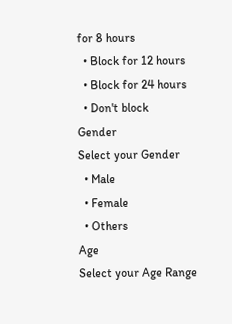for 8 hours
  • Block for 12 hours
  • Block for 24 hours
  • Don't block
Gender
Select your Gender
  • Male
  • Female
  • Others
Age
Select your Age Range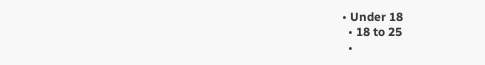• Under 18
  • 18 to 25
  •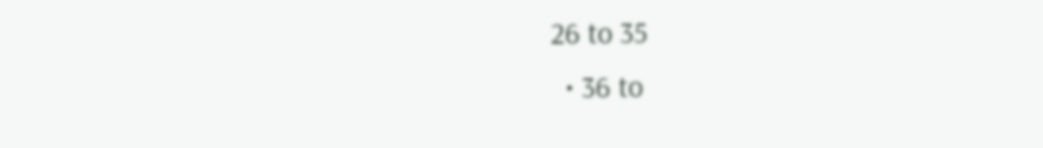26 to 35
  • 36 to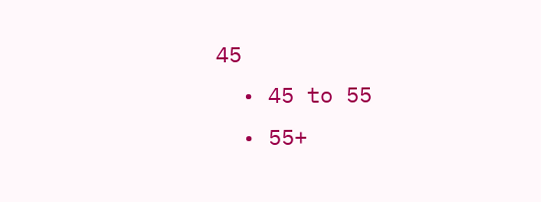45
  • 45 to 55
  • 55+